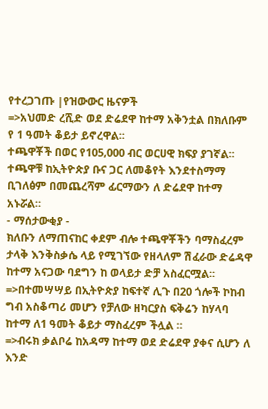የተረጋገጡ |የዝውውር ዜናዎች
=>አህመድ ረሺድ ወደ ድሬደዋ ከተማ አቅንቷል በክለቡም የ 1 ዓመት ቆይታ ይኖረዋል፡፡
ተጫዋቾች በወር የ105,000 ብር ወርሀዊ ክፍያ ያገኛል፡፡ ተጫዋቹ ከኢትዮጵያ ቡና ጋር ለመቆየት እንደተስማማ ቢገለፅም በመጨረሻም ፊርማውን ለ ድሬደዋ ከተማ አኑሯል።
- ማሰታውቂያ -
ክለቡን ለማጠናከር ቀደም ብሎ ተጫዋቾችን ባማስፈረም ታላቅ እንቅስቃሴ ላይ የሚገኘው የዘላለም ሽፈራው ድሬዳዋ ከተማ አናጋው ባደግን ከ ወላይታ ድቻ አስፈርሟል፡፡
=>በተመሣሣይ በኢትዮጵያ ከፍተኛ ሊጉ በ20 ጎሎች ኮከብ ግብ አስቆጣሪ መሆን የቻለው ዘካርያስ ፍቅሬን ከሃላባ ከተማ ለ1 ዓመት ቆይታ ማስፈረም ችሏል ።
=>ብሩክ ቃልቦሬ ከአዳማ ከተማ ወደ ድሬደዋ ያቀና ሲሆን ለ እንድ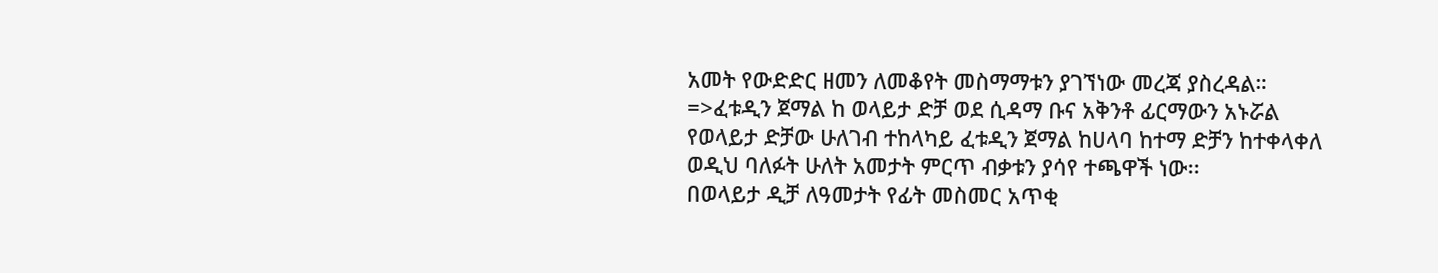አመት የውድድር ዘመን ለመቆየት መስማማቱን ያገኘነው መረጃ ያስረዳል።
=>ፈቱዲን ጀማል ከ ወላይታ ድቻ ወደ ሲዳማ ቡና አቅንቶ ፊርማውን አኑሯል
የወላይታ ድቻው ሁለገብ ተከላካይ ፈቱዲን ጀማል ከሀላባ ከተማ ድቻን ከተቀላቀለ ወዲህ ባለፉት ሁለት አመታት ምርጥ ብቃቱን ያሳየ ተጫዋች ነው፡፡
በወላይታ ዲቻ ለዓመታት የፊት መስመር አጥቂ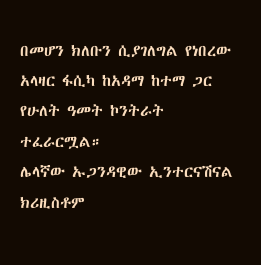በመሆን ክለቡን ሲያገለግል የነበረው አላዛር ፋሲካ ከአዳማ ከተማ ጋር የሁለት ዓመት ኮንትራት ተፈራርሟል።
ሌላኛው ኡጋንዳዊው ኢንተርናሽናል ክሪዚስቶም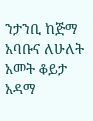ንታንቢ ከጅማ አባቡና ለሁለት አመት ቆይታ አዳማ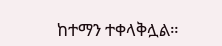ከተማን ተቀላቅሏል።